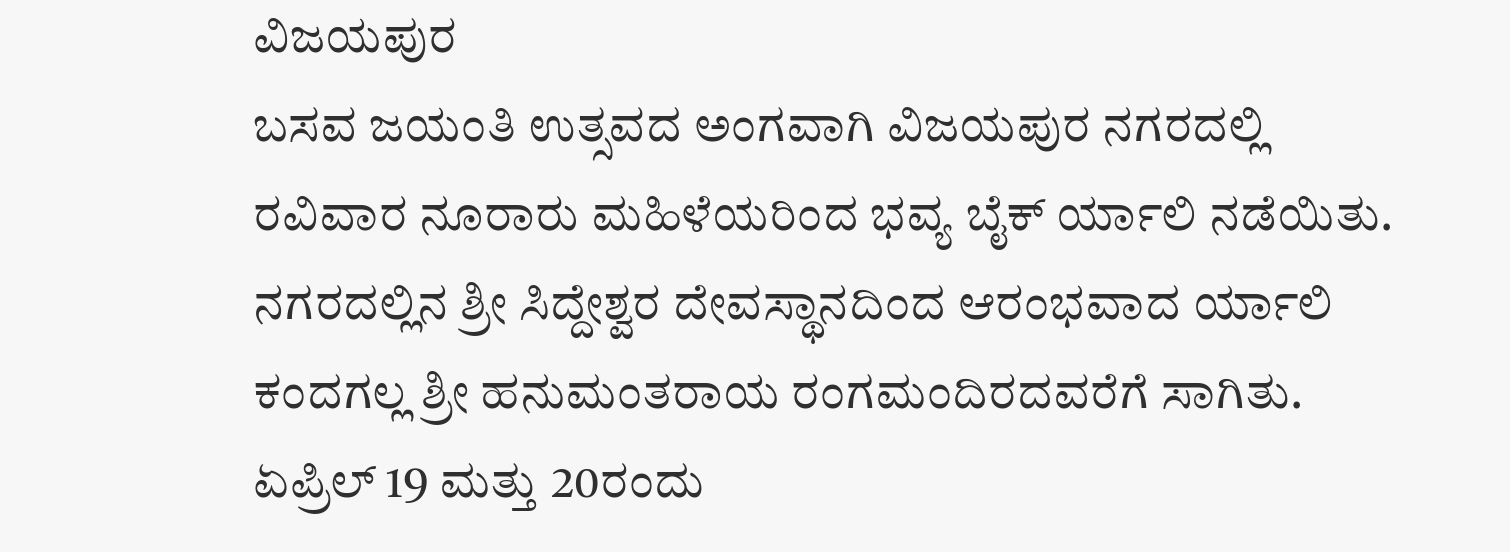ವಿಜಯಪುರ
ಬಸವ ಜಯಂತಿ ಉತ್ಸವದ ಅಂಗವಾಗಿ ವಿಜಯಪುರ ನಗರದಲ್ಲಿ ರವಿವಾರ ನೂರಾರು ಮಹಿಳೆಯರಿಂದ ಭವ್ಯ ಬೈಕ್ ರ್ಯಾಲಿ ನಡೆಯಿತು.
ನಗರದಲ್ಲಿನ ಶ್ರೀ ಸಿದ್ದೇಶ್ವರ ದೇವಸ್ಥಾನದಿಂದ ಆರಂಭವಾದ ರ್ಯಾಲಿ ಕಂದಗಲ್ಲ ಶ್ರೀ ಹನುಮಂತರಾಯ ರಂಗಮಂದಿರದವರೆಗೆ ಸಾಗಿತು.
ಏಪ್ರಿಲ್ 19 ಮತ್ತು 20ರಂದು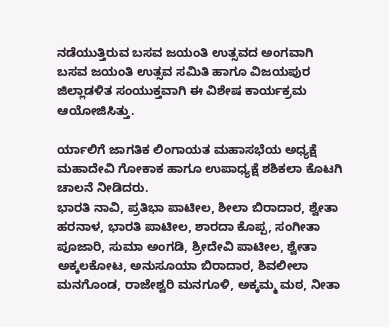ನಡೆಯುತ್ತಿರುವ ಬಸವ ಜಯಂತಿ ಉತ್ಸವದ ಅಂಗವಾಗಿ ಬಸವ ಜಯಂತಿ ಉತ್ಸವ ಸಮಿತಿ ಹಾಗೂ ವಿಜಯಪುರ ಜಿಲ್ಲಾಡಳಿತ ಸಂಯುಕ್ತವಾಗಿ ಈ ವಿಶೇಷ ಕಾರ್ಯಕ್ರಮ ಆಯೋಜಿಸಿತ್ತು.

ರ್ಯಾಲಿಗೆ ಜಾಗತಿಕ ಲಿಂಗಾಯತ ಮಹಾಸಭೆಯ ಅಧ್ಯಕ್ಷೆ ಮಹಾದೇವಿ ಗೋಕಾಕ ಹಾಗೂ ಉಪಾಧ್ಯಕ್ಷೆ ಶಶಿಕಲಾ ಕೊಟಗಿ ಚಾಲನೆ ನೀಡಿದರು.
ಭಾರತಿ ನಾವಿ, ಪ್ರತಿಭಾ ಪಾಟೀಲ, ಶೀಲಾ ಬಿರಾದಾರ, ಶ್ವೇತಾ ಹರನಾಳ, ಭಾರತಿ ಪಾಟೀಲ, ಶಾರದಾ ಕೊಪ್ಪ, ಸಂಗೀತಾ ಪೂಜಾರಿ, ಸುಮಾ ಅಂಗಡಿ, ಶ್ರೀದೇವಿ ಪಾಟೀಲ, ಶ್ವೇತಾ ಅಕ್ಕಲಕೋಟ, ಅನುಸೂಯಾ ಬಿರಾದಾರ, ಶಿವಲೀಲಾ ಮನಗೊಂಡ, ರಾಜೇಶ್ವರಿ ಮನಗೂಳಿ, ಅಕ್ಕಮ್ಮ ಮಠ, ನೀತಾ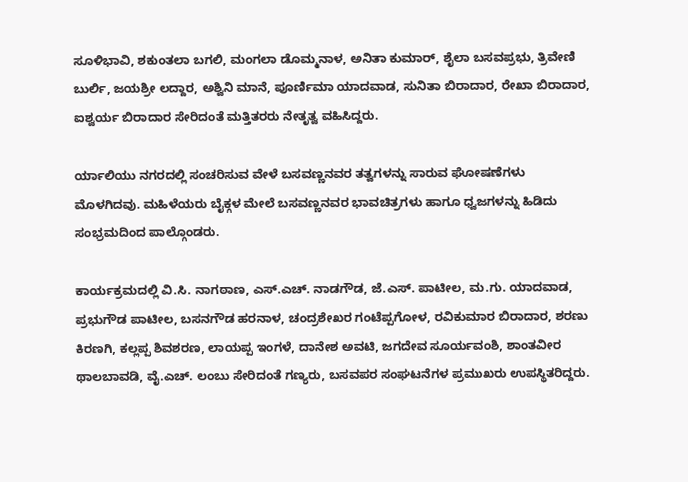ಸೂಳಿಭಾವಿ, ಶಕುಂತಲಾ ಬಗಲಿ, ಮಂಗಲಾ ಡೊಮ್ಮನಾಳ, ಅನಿತಾ ಕುಮಾರ್, ಶೈಲಾ ಬಸವಪ್ರಭು, ತ್ರಿವೇಣಿ ಬುರ್ಲಿ, ಜಯಶ್ರೀ ಲದ್ದಾರ, ಅಶ್ವಿನಿ ಮಾನೆ, ಪೂರ್ಣಿಮಾ ಯಾದವಾಡ, ಸುನಿತಾ ಬಿರಾದಾರ, ರೇಖಾ ಬಿರಾದಾರ, ಐಶ್ವರ್ಯ ಬಿರಾದಾರ ಸೇರಿದಂತೆ ಮತ್ತಿತರರು ನೇತೃತ್ವ ವಹಿಸಿದ್ದರು.

ರ್ಯಾಲಿಯು ನಗರದಲ್ಲಿ ಸಂಚರಿಸುವ ವೇಳೆ ಬಸವಣ್ಣನವರ ತತ್ವಗಳನ್ನು ಸಾರುವ ಘೋಷಣೆಗಳು ಮೊಳಗಿದವು. ಮಹಿಳೆಯರು ಬೈಕ್ಗಳ ಮೇಲೆ ಬಸವಣ್ಣನವರ ಭಾವಚಿತ್ರಗಳು ಹಾಗೂ ಧ್ವಜಗಳನ್ನು ಹಿಡಿದು ಸಂಭ್ರಮದಿಂದ ಪಾಲ್ಗೊಂಡರು.

ಕಾರ್ಯಕ್ರಮದಲ್ಲಿ ವಿ.ಸಿ. ನಾಗಠಾಣ, ಎಸ್.ಎಚ್. ನಾಡಗೌಡ, ಜೆ.ಎಸ್. ಪಾಟೀಲ, ಮ.ಗು. ಯಾದವಾಡ, ಪ್ರಭುಗೌಡ ಪಾಟೀಲ, ಬಸನಗೌಡ ಹರನಾಳ, ಚಂದ್ರಶೇಖರ ಗಂಟೆಪ್ಪಗೋಳ, ರವಿಕುಮಾರ ಬಿರಾದಾರ, ಶರಣು ಕಿರಣಗಿ, ಕಲ್ಲಪ್ಪ ಶಿವಶರಣ, ಲಾಯಪ್ಪ ಇಂಗಳೆ, ದಾನೇಶ ಅವಟಿ, ಜಗದೇವ ಸೂರ್ಯವಂಶಿ, ಶಾಂತವೀರ ಥಾಲಬಾವಡಿ, ವೈ.ಎಚ್. ಲಂಬು ಸೇರಿದಂತೆ ಗಣ್ಯರು, ಬಸವಪರ ಸಂಘಟನೆಗಳ ಪ್ರಮುಖರು ಉಪಸ್ಥಿತರಿದ್ದರು.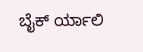ಬೈಕ್ ರ್ಯಾಲಿ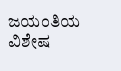ಜಯಂತಿಯ ವಿಶೇಷ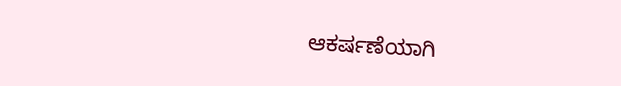ಆಕರ್ಷಣೆಯಾಗಿ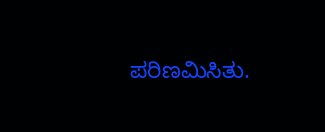ಪರಿಣಮಿಸಿತು.